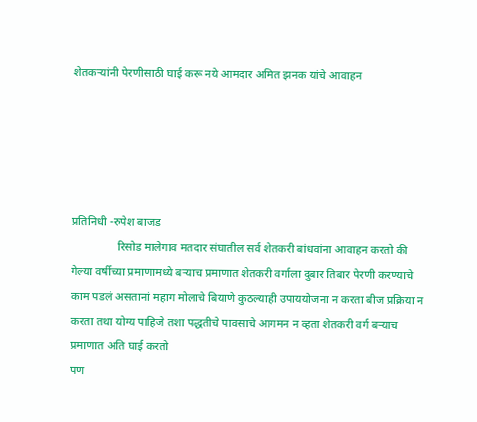शेतकऱ्यांनी पेरणीसाठी घाई करू नये आमदार अमित झनक यांचे आवाहन





प्रतिनिधी -रुपेश बाजड
                रिसोड मालेगाव मतदार संघातील सर्व शेतकरी बांधवांना आवाहन करतो की गेल्या वर्षीच्या प्रमाणामध्ये बऱ्याच प्रमाणात शेतकरी वर्गाला दुबार तिबार पेरणी करण्याचे काम पडलं असतानां महाग मोलाचे बियाणे कुठल्याही उपाययोजना न करता बीज प्रक्रिया न करता तथा योग्य पाहिजे तशा पद्धतीचे पावसाचे आगमन न व्हता शेतकरी वर्ग बऱ्याच प्रमाणात अति घाई करतो
पण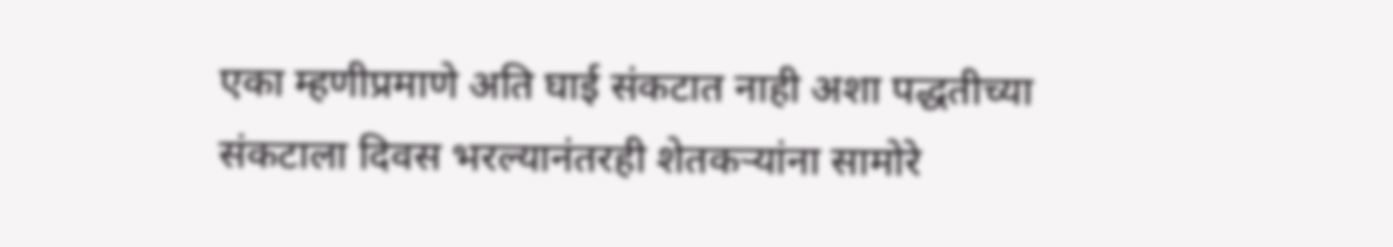एका म्हणीप्रमाणे अति घाई संकटात नाही अशा पद्धतीच्या संकटाला दिवस भरल्यानंतरही शेतकऱ्यांना सामोरे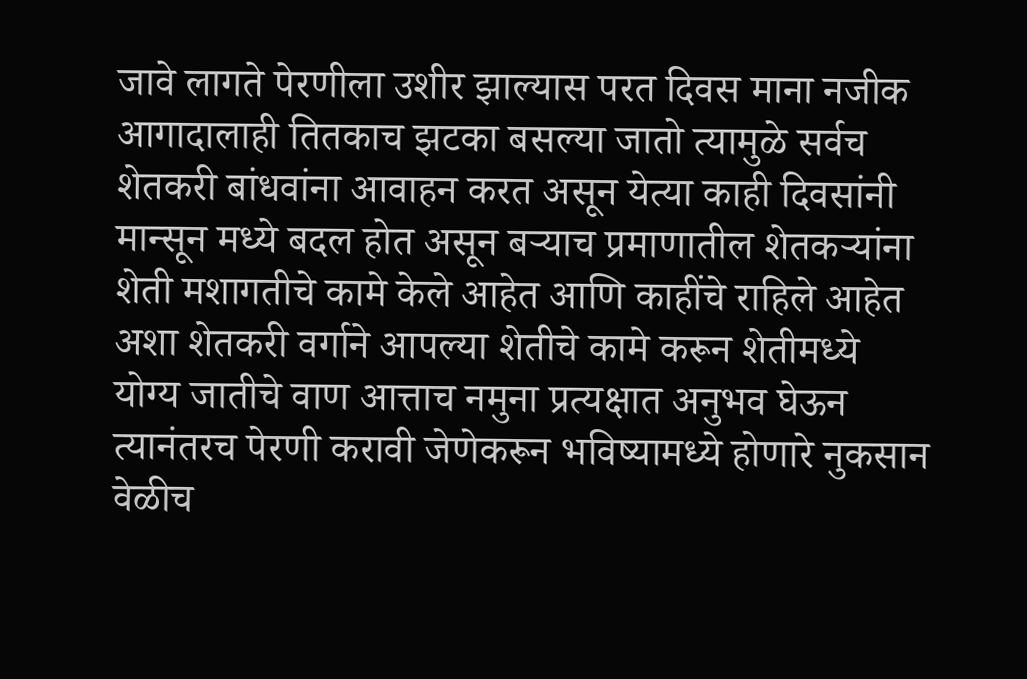जावे लागते पेरणीला उशीर झाल्यास परत दिवस माना नजीक आगादालाही तितकाच झटका बसल्या जातो त्यामुळे सर्वच शेतकरी बांधवांना आवाहन करत असून येत्या काही दिवसांनी मान्सून मध्ये बदल होत असून बऱ्याच प्रमाणातील शेतकऱ्यांना शेती मशागतीचे कामे केले आहेत आणि काहींचे राहिले आहेत अशा शेतकरी वर्गाने आपल्या शेतीचे कामे करून शेतीमध्ये योग्य जातीचे वाण आत्ताच नमुना प्रत्यक्षात अनुभव घेऊन त्यानंतरच पेरणी करावी जेणेकरून भविष्यामध्ये होणारे नुकसान वेळीच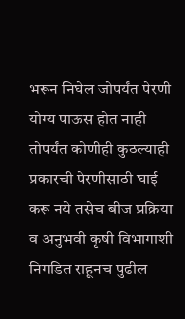भरून निघेल जोपर्यंत पेरणी योग्य पाऊस होत नाही तोपर्यंत कोणीही कुठल्याही प्रकारची पेरणीसाठी घाई करू नये तसेच बीज प्रक्रिया व अनुभवी कृषी विभागाशी निगडित राहूनच पुढील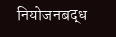नियोजनबद्ध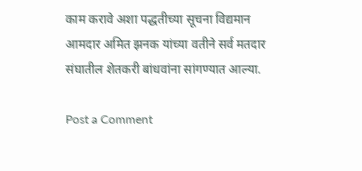काम करावे अशा पद्धतीच्या सूचना विद्यमान आमदार अमित झनक यांच्या वतीने सर्व मतदार संघातील शेतकरी बांधवांना सांगण्यात आल्या.

Post a Comment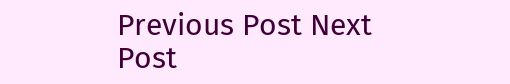Previous Post Next Post